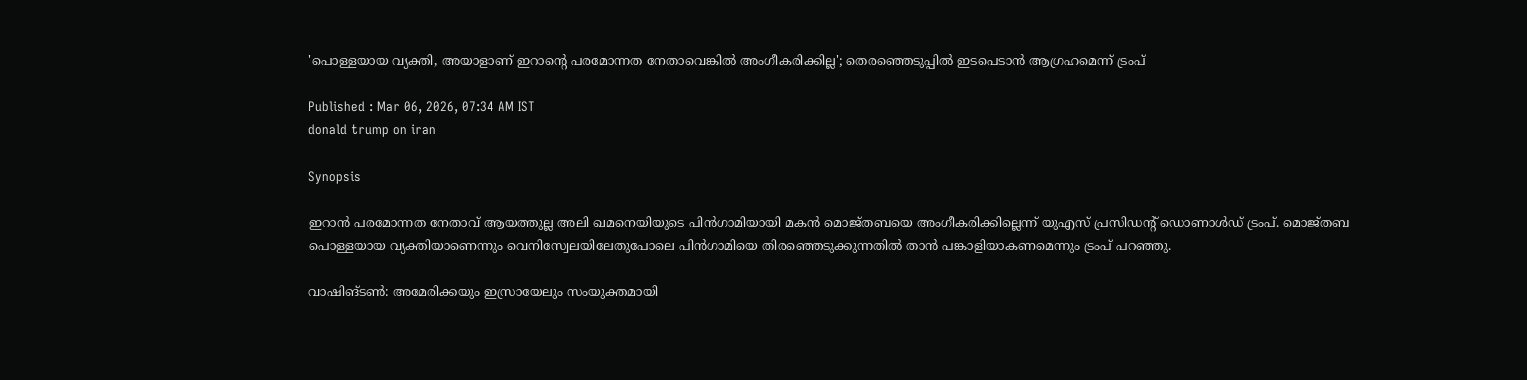'പൊള്ളയായ വ്യക്തി, അയാളാണ് ഇറാന്റെ പരമോന്നത നേതാവെങ്കിൽ അംഗീകരിക്കില്ല'; തെരഞ്ഞെടുപ്പിൽ ഇടപെടാൻ ആഗ്രഹമെന്ന് ട്രംപ്

Published : Mar 06, 2026, 07:34 AM IST
donald trump on iran

Synopsis

ഇറാൻ പരമോന്നത നേതാവ് ആയത്തുല്ല അലി ഖമനെയിയുടെ പിൻഗാമിയായി മകൻ മൊജ്തബയെ അംഗീകരിക്കില്ലെന്ന് യുഎസ് പ്രസിഡന്റ് ഡൊണാൾഡ് ട്രംപ്. മൊജ്തബ പൊള്ളയായ വ്യക്തിയാണെന്നും വെനിസ്വേലയിലേതുപോലെ പിൻഗാമിയെ തിരഞ്ഞെടുക്കുന്നതിൽ താൻ പങ്കാളിയാകണമെന്നും ട്രംപ് പറഞ്ഞു.

വാഷിങ്ടൺ: അമേരിക്കയും ഇസ്രായേലും സംയുക്തമായി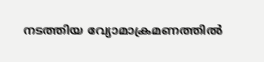നടത്തിയ വ്യോമാക്രമണത്തിൽ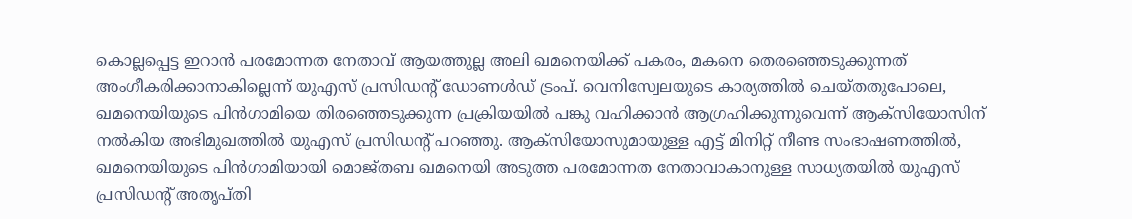കൊല്ലപ്പെട്ട ഇറാൻ പരമോന്നത നേതാവ് ആയത്തുല്ല അലി ഖമനെയിക്ക് പകരം, മകനെ തെരഞ്ഞെടുക്കുന്നത് അംഗീകരിക്കാനാകില്ലെന്ന് യുഎസ് പ്രസിഡന്റ് ഡോണൾ‍ഡ് ട്രംപ്. വെനിസ്വേലയുടെ കാര്യത്തിൽ ചെയ്തതുപോലെ, ഖമനെയിയുടെ പിൻഗാമിയെ തിരഞ്ഞെടുക്കുന്ന പ്രക്രിയയിൽ പങ്കു വഹിക്കാൻ ആഗ്രഹിക്കുന്നുവെന്ന് ആക്സിയോസിന് നൽകിയ അഭിമുഖത്തിൽ യുഎസ് പ്രസിഡന്റ് പറഞ്ഞു. ആക്സിയോസുമായുള്ള എട്ട് മിനിറ്റ് നീണ്ട സംഭാഷണത്തിൽ, ഖമനെയിയുടെ പിൻഗാമിയായി മൊജ്തബ ഖമനെയി അടുത്ത പരമോന്നത നേതാവാകാനുള്ള സാധ്യതയിൽ യുഎസ് പ്രസിഡന്റ് അതൃപ്തി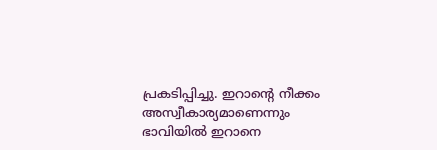പ്രകടിപ്പിച്ചു. ഇറാന്റെ നീക്കം അസ്വീകാര്യമാണെന്നും ഭാവിയിൽ ഇറാനെ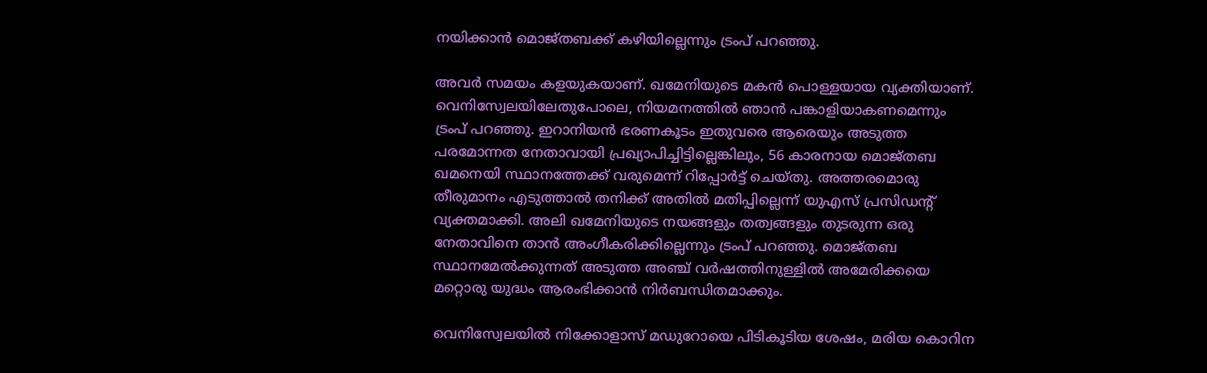നയിക്കാൻ മൊജ്തബക്ക് കഴിയില്ലെന്നും ട്രംപ് പറഞ്ഞു.

അവർ സമയം കളയുകയാണ്. ഖമേനിയുടെ മകൻ പൊള്ളയായ വ്യക്തിയാണ്. വെനിസ്വേലയിലേതുപോലെ, നിയമനത്തിൽ ഞാൻ പങ്കാളിയാകണമെന്നും ട്രംപ് പറഞ്ഞു. ഇറാനിയൻ ഭരണകൂടം ഇതുവരെ ആരെയും അടുത്ത പരമോന്നത നേതാവായി പ്രഖ്യാപിച്ചിട്ടില്ലെങ്കിലും, 56 കാരനായ മൊജ്തബ ഖമനെയി സ്ഥാനത്തേക്ക് വരുമെന്ന് റിപ്പോർട്ട് ചെയ്തു. അത്തരമൊരു തീരുമാനം എടുത്താൽ തനിക്ക് അതിൽ മതിപ്പില്ലെന്ന് യുഎസ് പ്രസിഡന്റ് വ്യക്തമാക്കി. അലി ഖമേനിയുടെ നയങ്ങളും തത്വങ്ങളും തുടരുന്ന ഒരു നേതാവിനെ താൻ അംഗീകരിക്കില്ലെന്നും ട്രംപ് പറഞ്ഞു. മൊജ്തബ സ്ഥാനമേൽക്കുന്നത് അടുത്ത അഞ്ച് വർഷത്തിനുള്ളിൽ അമേരിക്കയെ മറ്റൊരു യുദ്ധം ആരംഭിക്കാൻ നിർബന്ധിതമാക്കും.

വെനിസ്വേലയിൽ നിക്കോളാസ് മഡുറോയെ പിടികൂടിയ ശേഷം, മരിയ കൊറിന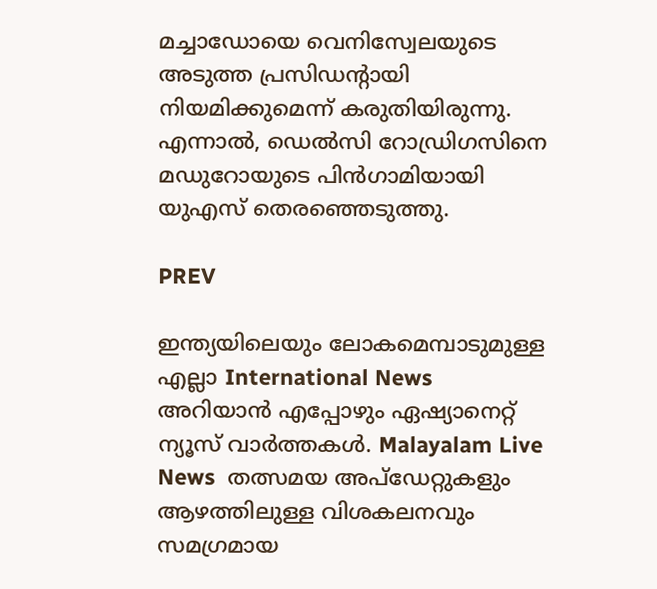മച്ചാഡോയെ വെനിസ്വേലയുടെ അടുത്ത പ്രസിഡന്റായി നിയമിക്കുമെന്ന് കരുതിയിരുന്നു. എന്നാൽ, ഡെൽസി റോഡ്രിഗസിനെ മഡുറോയുടെ പിൻഗാമിയായി യുഎസ് തെരഞ്ഞെടുത്തു.

PREV

ഇന്ത്യയിലെയും ലോകമെമ്പാടുമുള്ള എല്ലാ International News അറിയാൻ എപ്പോഴും ഏഷ്യാനെറ്റ് ന്യൂസ് വാർത്തകൾ. Malayalam Live News  തത്സമയ അപ്‌ഡേറ്റുകളും ആഴത്തിലുള്ള വിശകലനവും സമഗ്രമായ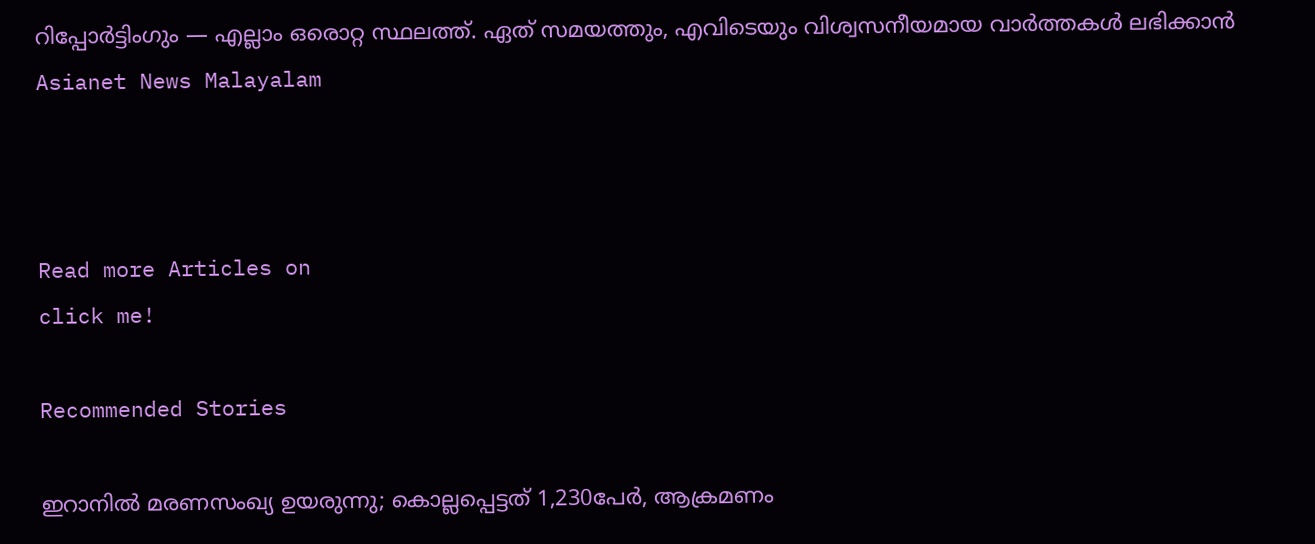റിപ്പോർട്ടിംഗും — എല്ലാം ഒരൊറ്റ സ്ഥലത്ത്. ഏത് സമയത്തും, എവിടെയും വിശ്വസനീയമായ വാർത്തകൾ ലഭിക്കാൻ Asianet News Malayalam



Read more Articles on
click me!

Recommended Stories

ഇറാനിൽ മരണസംഖ്യ ഉയരുന്നു; കൊല്ലപ്പെട്ടത് 1,230പേർ, ആക്രമണം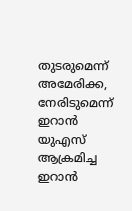തുടരുമെന്ന് അമേരിക്ക, നേരിടുമെന്ന് ഇറാൻ
യുഎസ് ആക്രമിച്ച ഇറാൻ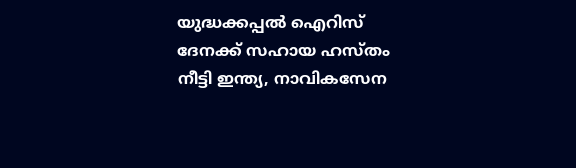യുദ്ധക്കപ്പൽ ഐറിസ് ദേനക്ക് സഹായ ഹസ്തം നീട്ടി ഇന്ത്യ, നാവികസേന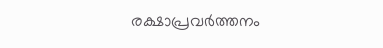രക്ഷാപ്രവർത്തനം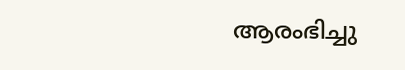ആരംഭിച്ചു